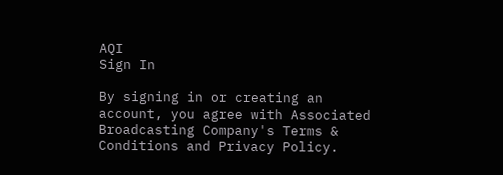AQI
Sign In

By signing in or creating an account, you agree with Associated Broadcasting Company's Terms & Conditions and Privacy Policy.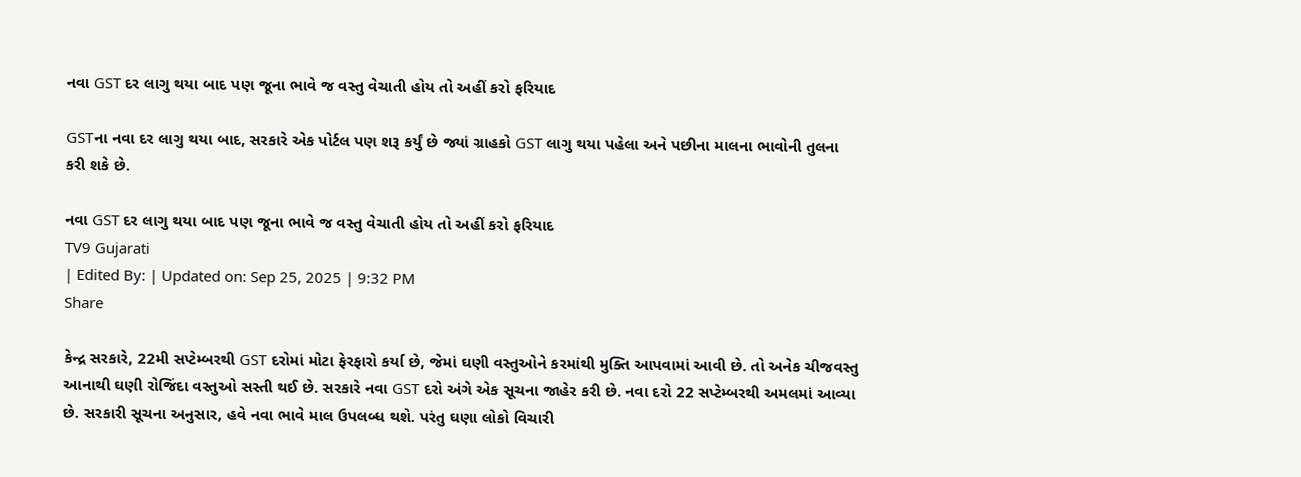નવા GST દર લાગુ થયા બાદ પણ જૂના ભાવે જ વસ્તુ વેચાતી હોય તો અહીં કરો ફરિયાદ

GSTના નવા દર લાગુ થયા બાદ, સરકારે એક પોર્ટલ પણ શરૂ કર્યું છે જ્યાં ગ્રાહકો GST લાગુ થયા પહેલા અને પછીના માલના ભાવોની તુલના કરી શકે છે.

નવા GST દર લાગુ થયા બાદ પણ જૂના ભાવે જ વસ્તુ વેચાતી હોય તો અહીં કરો ફરિયાદ
TV9 Gujarati
| Edited By: | Updated on: Sep 25, 2025 | 9:32 PM
Share

કેન્દ્ર સરકારે, 22મી સપ્ટેમ્બરથી GST દરોમાં મોટા ફેરફારો કર્યા છે, જેમાં ઘણી વસ્તુઓને કરમાંથી મુક્તિ આપવામાં આવી છે. તો અનેક ચીજવસ્તુ આનાથી ઘણી રોજિંદા વસ્તુઓ સસ્તી થઈ છે. સરકારે નવા GST દરો અંગે એક સૂચના જાહેર કરી છે. નવા દરો 22 સપ્ટેમ્બરથી અમલમાં આવ્યા છે. સરકારી સૂચના અનુસાર, હવે નવા ભાવે માલ ઉપલબ્ધ થશે. પરંતુ ઘણા લોકો વિચારી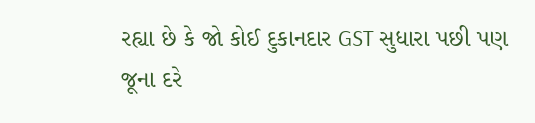રહ્યા છે કે જો કોઈ દુકાનદાર GST સુધારા પછી પણ જૂના દરે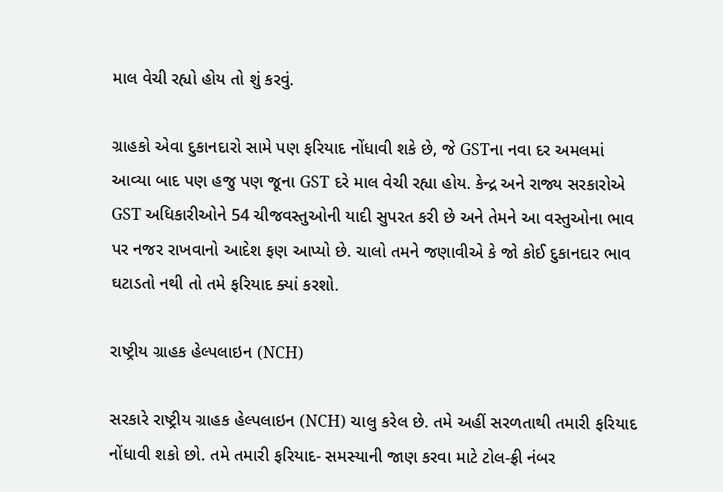માલ વેચી રહ્યો હોય તો શું કરવું.

ગ્રાહકો એવા દુકાનદારો સામે પણ ફરિયાદ નોંધાવી શકે છે, જે GSTના નવા દર અમલમાં આવ્યા બાદ પણ હજુ પણ જૂના GST દરે માલ વેચી રહ્યા હોય. કેન્દ્ર અને રાજ્ય સરકારોએ GST અધિકારીઓને 54 ચીજવસ્તુઓની યાદી સુપરત કરી છે અને તેમને આ વસ્તુઓના ભાવ પર નજર રાખવાનો આદેશ ફણ આપ્યો છે. ચાલો તમને જણાવીએ કે જો કોઈ દુકાનદાર ભાવ ઘટાડતો નથી તો તમે ફરિયાદ ક્યાં કરશો.

રાષ્ટ્રીય ગ્રાહક હેલ્પલાઇન (NCH)

સરકારે રાષ્ટ્રીય ગ્રાહક હેલ્પલાઇન (NCH) ચાલુ કરેલ છે. તમે અહીં સરળતાથી તમારી ફરિયાદ નોંધાવી શકો છો. તમે તમારી ફરિયાદ- સમસ્યાની જાણ કરવા માટે ટોલ-ફ્રી નંબર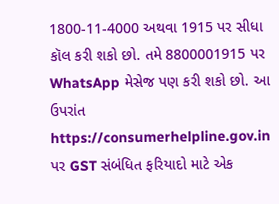1800-11-4000 અથવા 1915 પર સીધા કૉલ કરી શકો છો. તમે 8800001915 પર WhatsApp મેસેજ પણ કરી શકો છો. આ ઉપરાંત https://consumerhelpline.gov.in પર GST સંબંધિત ફરિયાદો માટે એક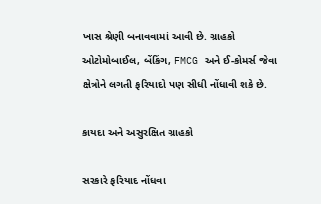ખાસ શ્રેણી બનાવવામાં આવી છે. ગ્રાહકો ઓટોમોબાઈલ, બેંકિંગ, FMCG અને ઈ-કોમર્સ જેવા ક્ષેત્રોને લગતી ફરિયાદો પણ સીધી નોંધાવી શકે છે.

કાયદા અને અસુરક્ષિત ગ્રાહકો

સરકારે ફરિયાદ નોંધવા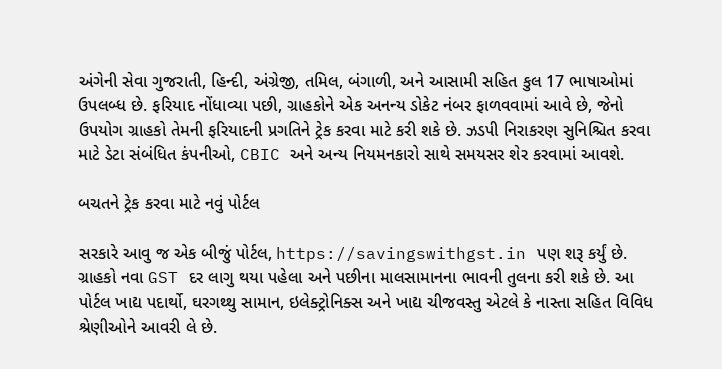અંગેની સેવા ગુજરાતી, હિન્દી, અંગ્રેજી, તમિલ, બંગાળી, અને આસામી સહિત કુલ 17 ભાષાઓમાં ઉપલબ્ધ છે. ફરિયાદ નોંધાવ્યા પછી, ગ્રાહકોને એક અનન્ય ડોકેટ નંબર ફાળવવામાં આવે છે, જેનો ઉપયોગ ગ્રાહકો તેમની ફરિયાદની પ્રગતિને ટ્રેક કરવા માટે કરી શકે છે. ઝડપી નિરાકરણ સુનિશ્ચિત કરવા માટે ડેટા સંબંધિત કંપનીઓ, CBIC અને અન્ય નિયમનકારો સાથે સમયસર શેર કરવામાં આવશે.

બચતને ટ્રેક કરવા માટે નવું પોર્ટલ

સરકારે આવુ જ એક બીજું પોર્ટલ, https://savingswithgst.in પણ શરૂ કર્યું છે. ગ્રાહકો નવા GST દર લાગુ થયા પહેલા અને પછીના માલસામાનના ભાવની તુલના કરી શકે છે. આ પોર્ટલ ખાદ્ય પદાર્થો, ઘરગથ્થુ સામાન, ઇલેક્ટ્રોનિક્સ અને ખાદ્ય ચીજવસ્તુ એટલે કે નાસ્તા સહિત વિવિધ શ્રેણીઓને આવરી લે છે.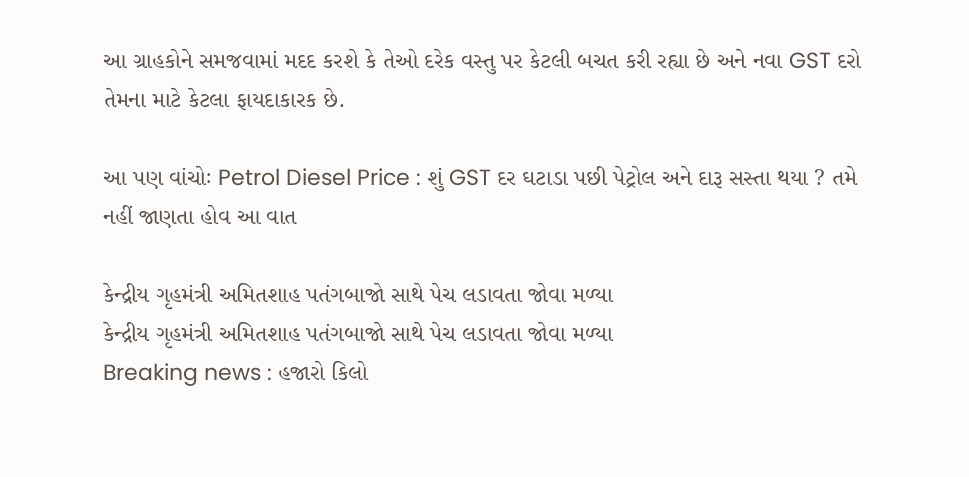આ ગ્રાહકોને સમજવામાં મદદ કરશે કે તેઓ દરેક વસ્તુ પર કેટલી બચત કરી રહ્યા છે અને નવા GST દરો તેમના માટે કેટલા ફાયદાકારક છે.

આ પણ વાંચોઃ Petrol Diesel Price : શું GST દર ઘટાડા પછી પેટ્રોલ અને દારૂ સસ્તા થયા ? તમે નહીં જાણતા હોવ આ વાત

કેન્દ્રીય ગૃહમંત્રી અમિતશાહ પતંગબાજો સાથે પેચ લડાવતા જોવા મળ્યા
કેન્દ્રીય ગૃહમંત્રી અમિતશાહ પતંગબાજો સાથે પેચ લડાવતા જોવા મળ્યા
Breaking news : હજારો કિલો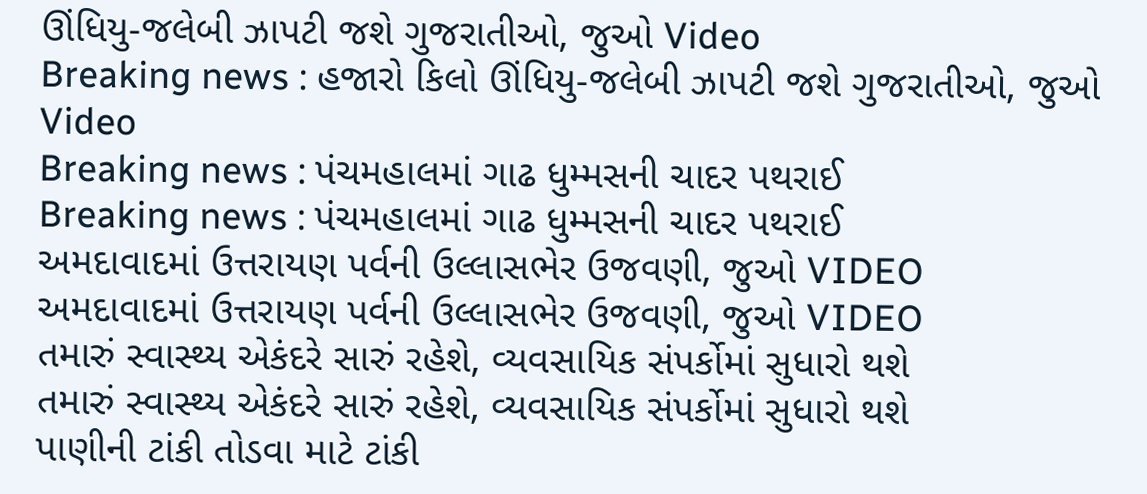ઊંધિયુ-જલેબી ઝાપટી જશે ગુજરાતીઓ, જુઓ Video
Breaking news : હજારો કિલો ઊંધિયુ-જલેબી ઝાપટી જશે ગુજરાતીઓ, જુઓ Video
Breaking news : પંચમહાલમાં ગાઢ ધુમ્મસની ચાદર પથરાઈ
Breaking news : પંચમહાલમાં ગાઢ ધુમ્મસની ચાદર પથરાઈ
અમદાવાદમાં ઉત્તરાયણ પર્વની ઉલ્લાસભેર ઉજવણી, જુઓ VIDEO
અમદાવાદમાં ઉત્તરાયણ પર્વની ઉલ્લાસભેર ઉજવણી, જુઓ VIDEO
તમારું સ્વાસ્થ્ય એકંદરે સારું રહેશે, વ્યવસાયિક સંપર્કોમાં સુધારો થશે
તમારું સ્વાસ્થ્ય એકંદરે સારું રહેશે, વ્યવસાયિક સંપર્કોમાં સુધારો થશે
પાણીની ટાંકી તોડવા માટે ટાંકી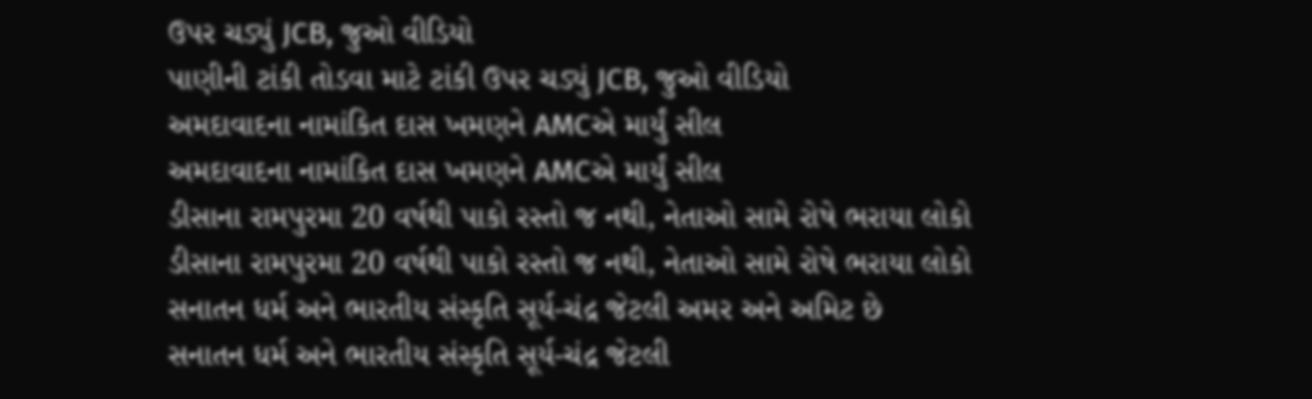ઉપર ચડ્યું JCB, જુઓ વીડિયો
પાણીની ટાંકી તોડવા માટે ટાંકી ઉપર ચડ્યું JCB, જુઓ વીડિયો
અમદાવાદના નામાંકિત દાસ ખમણને AMCએ માર્યું સીલ
અમદાવાદના નામાંકિત દાસ ખમણને AMCએ માર્યું સીલ
ડીસાના રામપુરમા 20 વર્ષથી પાકો રસ્તો જ નથી, નેતાઓ સામે રોષે ભરાયા લોકો
ડીસાના રામપુરમા 20 વર્ષથી પાકો રસ્તો જ નથી, નેતાઓ સામે રોષે ભરાયા લોકો
સનાતન ધર્મ અને ભારતીય સંસ્કૃતિ સૂર્ય-ચંદ્ર જેટલી અમર અને અમિટ છે
સનાતન ધર્મ અને ભારતીય સંસ્કૃતિ સૂર્ય-ચંદ્ર જેટલી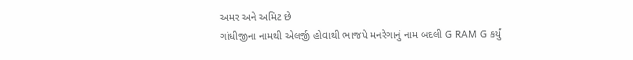અમર અને અમિટ છે
ગાંધીજીના નામથી એલર્જી હોવાથી ભાજપે મનરેગાનું નામ બદલી G RAM G કર્યું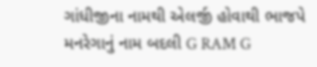ગાંધીજીના નામથી એલર્જી હોવાથી ભાજપે મનરેગાનું નામ બદલી G RAM G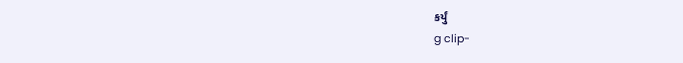કર્યું
g clip-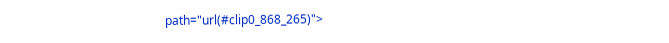path="url(#clip0_868_265)">